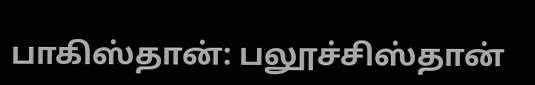பாகிஸ்தான்: பலூச்சிஸ்தான்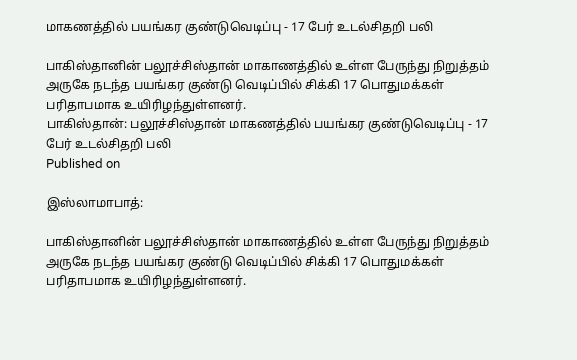மாகணத்தில் பயங்கர குண்டுவெடிப்பு - 17 பேர் உடல்சிதறி பலி

பாகிஸ்தானின் பலூச்சிஸ்தான் மாகாணத்தில் உள்ள பேருந்து நிறுத்தம் அருகே நடந்த பயங்கர குண்டு வெடிப்பில் சிக்கி 17 பொதுமக்கள் பரிதாபமாக உயிரிழந்துள்ளனர்.
பாகிஸ்தான்: பலூச்சிஸ்தான் மாகணத்தில் பயங்கர குண்டுவெடிப்பு - 17 பேர் உடல்சிதறி பலி
Published on

இஸ்லாமாபாத்:

பாகிஸ்தானின் பலூச்சிஸ்தான் மாகாணத்தில் உள்ள பேருந்து நிறுத்தம் அருகே நடந்த பயங்கர குண்டு வெடிப்பில் சிக்கி 17 பொதுமக்கள் பரிதாபமாக உயிரிழந்துள்ளனர்.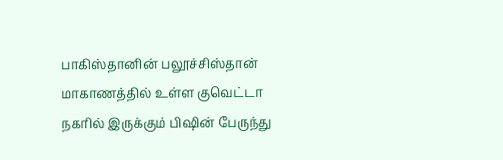பாகிஸ்தானின் பலூச்சிஸ்தான் மாகாணத்தில் உள்ள குவெட்டா நகரில் இருக்கும் பிஷின் பேருந்து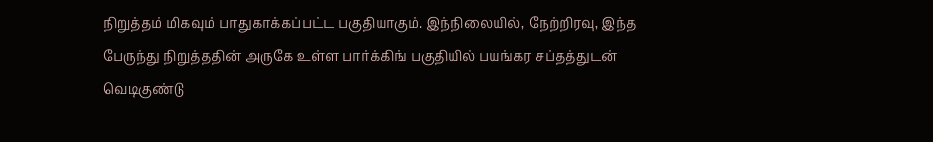நிறுத்தம் மிகவும் பாதுகாக்கப்பட்ட பகுதியாகும். இந்நிலையில், நேற்றிரவு, இந்த பேருந்து நிறுத்ததின் அருகே உள்ள பார்க்கிங் பகுதியில் பயங்கர சப்தத்துடன் வெடிகுண்டு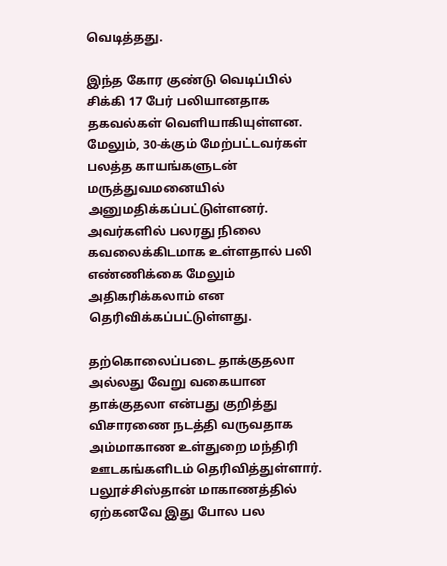வெடித்தது.

இந்த கோர குண்டு வெடிப்பில் சிக்கி 17 பேர் பலியானதாக தகவல்கள் வெளியாகியுள்ளன. மேலும், 30-க்கும் மேற்பட்டவர்கள் பலத்த காயங்களுடன் மருத்துவமனையில் அனுமதிக்கப்பட்டுள்ளனர். அவர்களில் பலரது நிலை கவலைக்கிடமாக உள்ளதால் பலி எண்ணிக்கை மேலும் அதிகரிக்கலாம் என தெரிவிக்கப்பட்டுள்ளது.

தற்கொலைப்படை தாக்குதலா அல்லது வேறு வகையான தாக்குதலா என்பது குறித்து விசாரணை நடத்தி வருவதாக அம்மாகாண உள்துறை மந்திரி ஊடகங்களிடம் தெரிவித்துள்ளார். பலூச்சிஸ்தான் மாகாணத்தில் ஏற்கனவே இது போல பல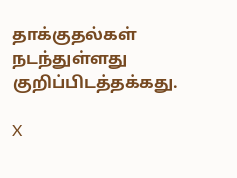தாக்குதல்கள் நடந்துள்ளது குறிப்பிடத்தக்கது.

X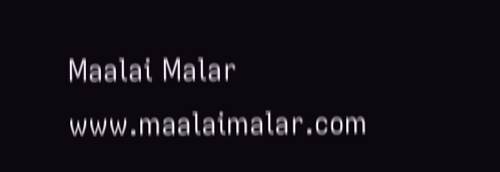Maalai Malar
www.maalaimalar.com